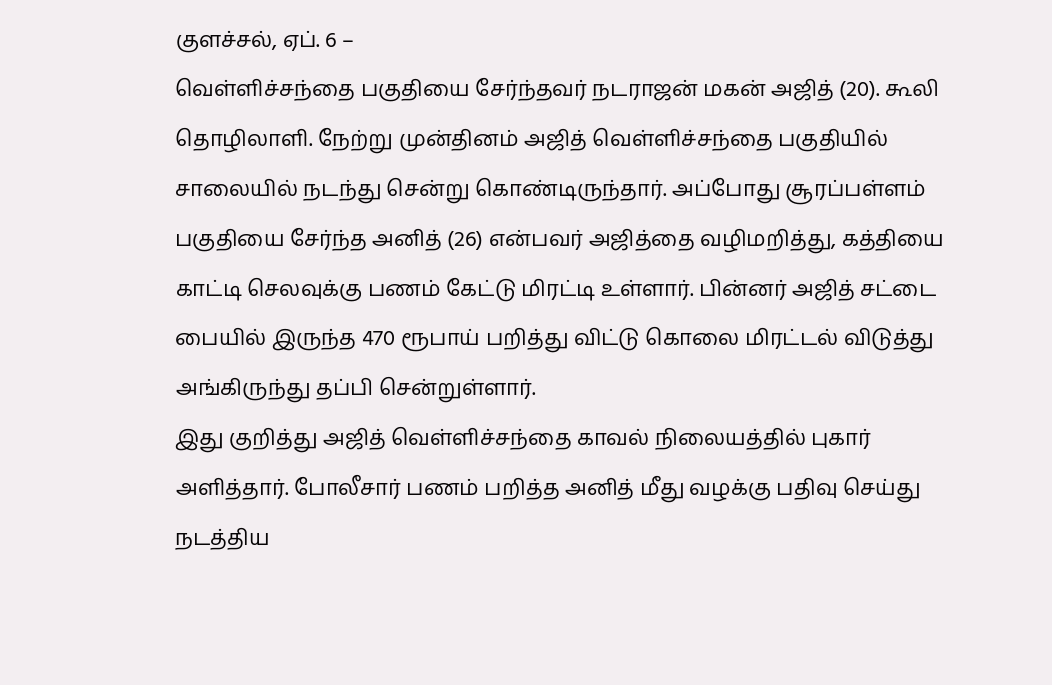குளச்சல், ஏப். 6 –
வெள்ளிச்சந்தை பகுதியை சேர்ந்தவர் நடராஜன் மகன் அஜித் (20). கூலி தொழிலாளி. நேற்று முன்தினம் அஜித் வெள்ளிச்சந்தை பகுதியில் சாலையில் நடந்து சென்று கொண்டிருந்தார். அப்போது சூரப்பள்ளம் பகுதியை சேர்ந்த அனித் (26) என்பவர் அஜித்தை வழிமறித்து, கத்தியை காட்டி செலவுக்கு பணம் கேட்டு மிரட்டி உள்ளார். பின்னர் அஜித் சட்டை பையில் இருந்த 470 ரூபாய் பறித்து விட்டு கொலை மிரட்டல் விடுத்து அங்கிருந்து தப்பி சென்றுள்ளார்.
இது குறித்து அஜித் வெள்ளிச்சந்தை காவல் நிலையத்தில் புகார் அளித்தார். போலீசார் பணம் பறித்த அனித் மீது வழக்கு பதிவு செய்து நடத்திய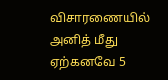விசாரணையில் அனித் மீது ஏற்கனவே 5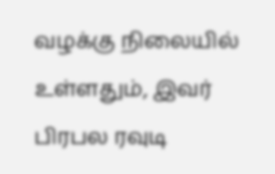வழக்கு நிலையில் உள்ளதும், இவர் பிரபல ரவுடி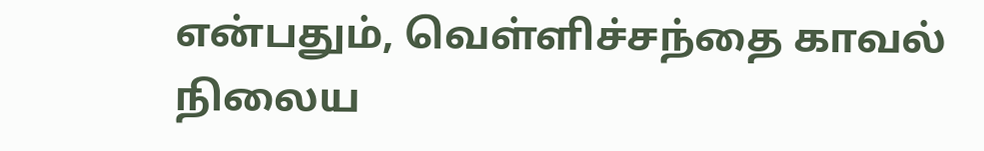என்பதும், வெள்ளிச்சந்தை காவல் நிலைய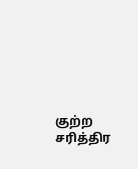குற்ற சரித்திர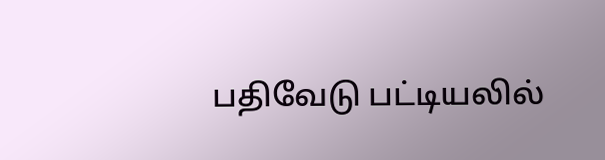பதிவேடு பட்டியலில்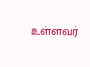உள்ளவர்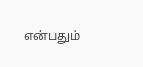என்பதும்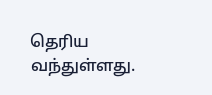தெரிய வந்துள்ளது.